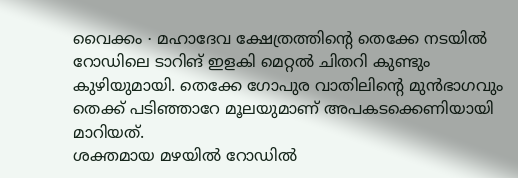വൈക്കം ∙ മഹാദേവ ക്ഷേത്രത്തിന്റെ തെക്കേ നടയിൽ റോഡിലെ ടാറിങ് ഇളകി മെറ്റൽ ചിതറി കുണ്ടും കുഴിയുമായി. തെക്കേ ഗോപുര വാതിലിന്റെ മുൻഭാഗവും തെക്ക് പടിഞ്ഞാറേ മൂലയുമാണ് അപകടക്കെണിയായി മാറിയത്.
ശക്തമായ മഴയിൽ റോഡിൽ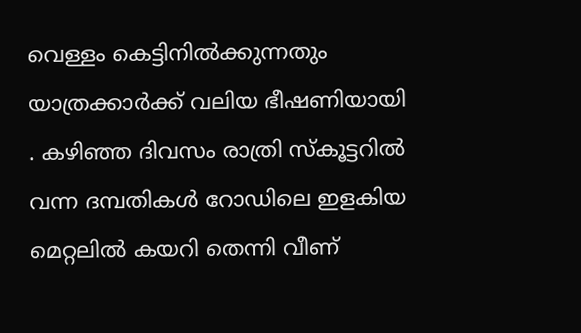വെള്ളം കെട്ടിനിൽക്കുന്നതും യാത്രക്കാർക്ക് വലിയ ഭീഷണിയായി . കഴിഞ്ഞ ദിവസം രാത്രി സ്കൂട്ടറിൽ വന്ന ദമ്പതികൾ റോഡിലെ ഇളകിയ മെറ്റലിൽ കയറി തെന്നി വീണ്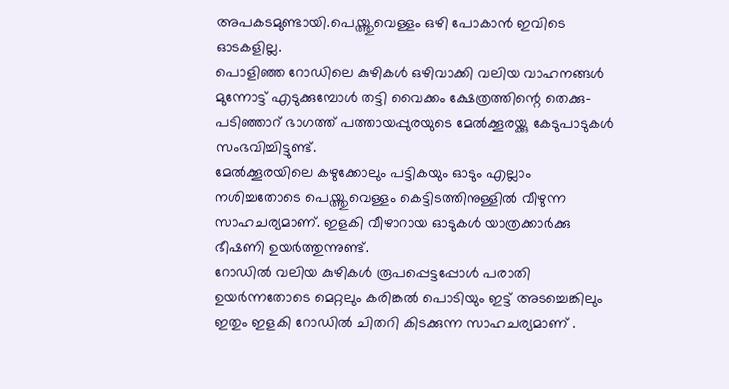അപകടമുണ്ടായി.പെയ്ത്തുവെള്ളം ഒഴി പോകാൻ ഇവിടെ ഓടകളില്ല.
പൊളിഞ്ഞ റോഡിലെ കുഴികൾ ഒഴിവാക്കി വലിയ വാഹനങ്ങൾ മുന്നോട്ട് എടുക്കുമ്പോൾ തട്ടി വൈക്കം ക്ഷേത്രത്തിന്റെ തെക്കു-പടിഞ്ഞാറ് ഭാഗത്ത് പത്തായപ്പുരയുടെ മേൽക്കൂരയ്ക്കു കേടുപാടുകൾ സംഭവിച്ചിട്ടുണ്ട്.
മേൽക്കൂരയിലെ കഴുക്കോലും പട്ടികയും ഓടും എല്ലാം നശിച്ചതോടെ പെയ്ത്തുവെള്ളം കെട്ടിടത്തിനുള്ളിൽ വീഴുന്ന സാഹചര്യമാണ്. ഇളകി വീഴാറായ ഓടുകൾ യാത്രക്കാർക്കു ഭീഷണി ഉയർത്തുന്നുണ്ട്.
റോഡിൽ വലിയ കുഴികൾ രൂപപ്പെട്ടപ്പോൾ പരാതി ഉയർന്നതോടെ മെറ്റലും കരിങ്കൽ പൊടിയും ഇട്ട് അടച്ചെങ്കിലും ഇതും ഇളകി റോഡിൽ ചിതറി കിടക്കുന്ന സാഹചര്യമാണ് .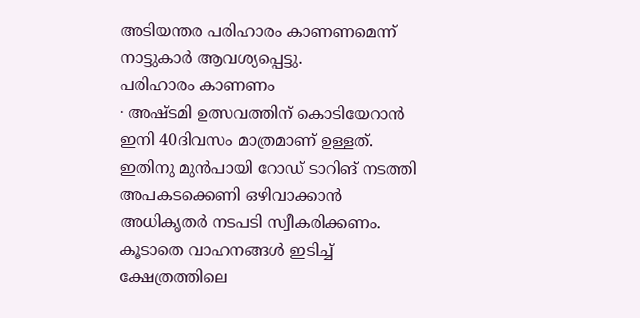അടിയന്തര പരിഹാരം കാണണമെന്ന് നാട്ടുകാർ ആവശ്യപ്പെട്ടു.
പരിഹാരം കാണണം
∙ അഷ്ടമി ഉത്സവത്തിന് കൊടിയേറാൻ ഇനി 40ദിവസം മാത്രമാണ് ഉള്ളത്.
ഇതിനു മുൻപായി റോഡ് ടാറിങ് നടത്തി അപകടക്കെണി ഒഴിവാക്കാൻ അധികൃതർ നടപടി സ്വീകരിക്കണം. കൂടാതെ വാഹനങ്ങൾ ഇടിച്ച് ക്ഷേത്രത്തിലെ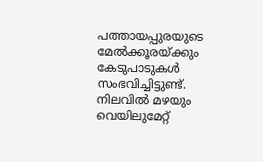പത്തായപ്പുരയുടെ മേൽക്കൂരയ്ക്കും കേടുപാടുകൾ സംഭവിച്ചിട്ടുണ്ട്.
നിലവിൽ മഴയും വെയിലുമേറ്റ്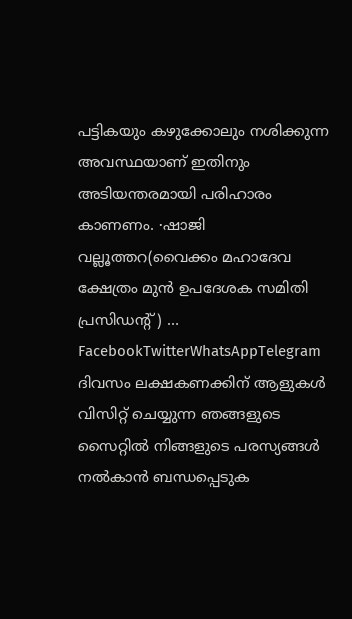പട്ടികയും കഴുക്കോലും നശിക്കുന്ന അവസ്ഥയാണ് ഇതിനും അടിയന്തരമായി പരിഹാരം കാണണം. ∙ഷാജി വല്ലൂത്തറ(വൈക്കം മഹാദേവ ക്ഷേത്രം മുൻ ഉപദേശക സമിതി പ്രസിഡന്റ് ) … FacebookTwitterWhatsAppTelegram
ദിവസം ലക്ഷകണക്കിന് ആളുകൾ വിസിറ്റ് ചെയ്യുന്ന ഞങ്ങളുടെ സൈറ്റിൽ നിങ്ങളുടെ പരസ്യങ്ങൾ നൽകാൻ ബന്ധപ്പെടുക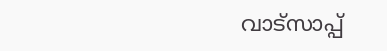വാട്സാപ്പ്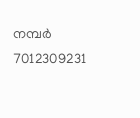നമ്പർ 7012309231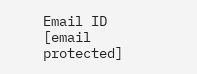Email ID [email protected]